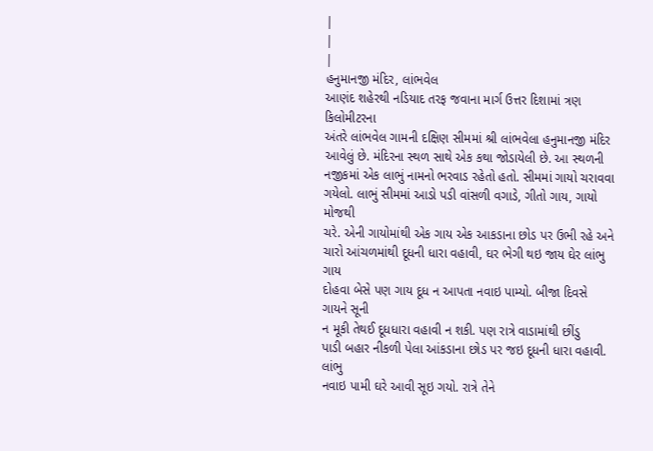|
|
|
હનુમાનજી મંદિર, લાંભવેલ
આણંદ શહેરથી નડિયાદ તરફ જવાના માર્ગ ઉત્તર દિશામાં ત્રણ કિલોમીટરના
અંતરે લાંભવેલ ગામની દક્ષિણ સીમમાં શ્રી લાંભવેલા હનુમાનજી મંદિર
આવેલું છે. મંદિરના સ્થળ સાથે એક કથા જોડાયેલી છે. આ સ્થળની
નજીકમાં એક લાભું નામનો ભરવાડ રહેતો હતો. સીમમાં ગાયો ચરાવવા
ગયેલો. લાભું સીમમાં આડો પડી વાંસળી વગાડે, ગીતો ગાય, ગાયો મોજથી
ચરે. એની ગાયોમાંથી એક ગાય એક આકડાના છોડ પર ઉભી રહે અને
ચારો આંચળમાંથી દૂધની ધારા વહાવી, ઘર ભેગી થઇ જાય ઘેર લાંભુ ગાય
દોહવા બેસે પણ ગાય દૂધ ન આપતા નવાઇ પામ્યો. બીજા દિવસે ગાયને સૂની
ન મૂકી તેથઈ દૂધધારા વહાવી ન શકી. પણ રાત્રે વાડામાંથી છીંડુ
પાડી બહાર નીકળી પેલા આંકડાના છોડ પર જઇ દૂધની ધારા વહાવી. લાંભુ
નવાઇ પામી ઘરે આવી સૂઇ ગયો. રાત્રે તેને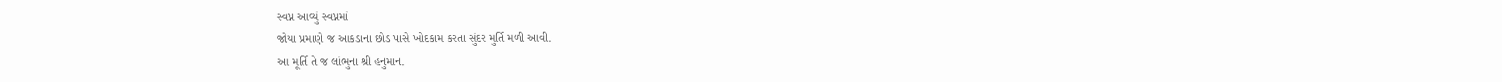સ્વપ્ન આવ્યું સ્વપ્નમાં
જોયા પ્રમાણે જ આકડાના છોડ પાસે ખોદકામ કરતા સુંદર મુર્તિ મળી આવી.
આ મૂર્તિ તે જ લાંભુના શ્રી હનુમાન.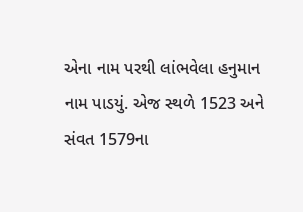એના નામ પરથી લાંભવેલા હનુમાન
નામ પાડયું. એજ સ્થળે 1523 અને સંવત 1579ના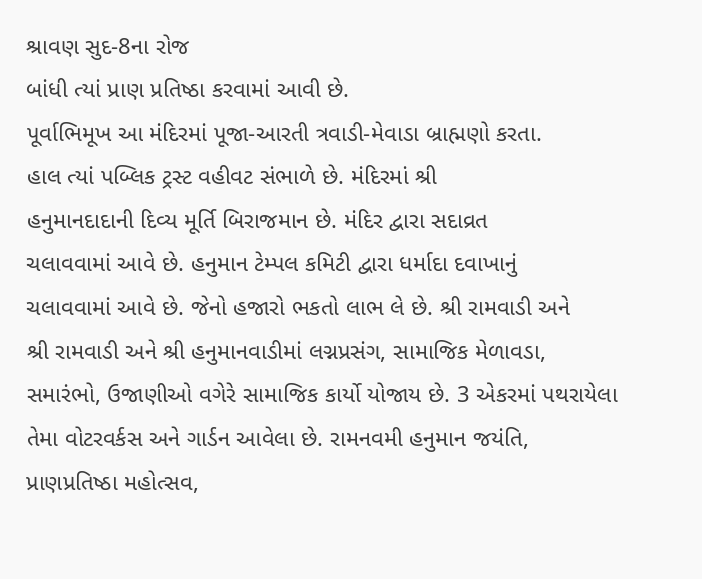શ્રાવણ સુદ-8ના રોજ
બાંધી ત્યાં પ્રાણ પ્રતિષ્ઠા કરવામાં આવી છે.
પૂર્વાભિમૂખ આ મંદિરમાં પૂજા-આરતી ત્રવાડી-મેવાડા બ્રાહ્મણો કરતા.
હાલ ત્યાં પબ્લિક ટ્રસ્ટ વહીવટ સંભાળે છે. મંદિરમાં શ્રી
હનુમાનદાદાની દિવ્ય મૂર્તિ બિરાજમાન છે. મંદિર દ્વારા સદાવ્રત
ચલાવવામાં આવે છે. હનુમાન ટેમ્પલ કમિટી દ્વારા ધર્માદા દવાખાનું
ચલાવવામાં આવે છે. જેનો હજારો ભકતો લાભ લે છે. શ્રી રામવાડી અને
શ્રી રામવાડી અને શ્રી હનુમાનવાડીમાં લગ્નપ્રસંગ, સામાજિક મેળાવડા,
સમારંભો, ઉજાણીઓ વગેરે સામાજિક કાર્યો યોજાય છે. 3 એકરમાં પથરાયેલા
તેમા વોટરવર્કસ અને ગાર્ડન આવેલા છે. રામનવમી હનુમાન જયંતિ,
પ્રાણપ્રતિષ્ઠા મહોત્સવ,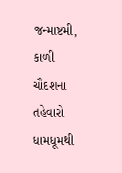જન્માષ્ટમી, કાળી ચૌદશના તહેવારો ધામધૂમથી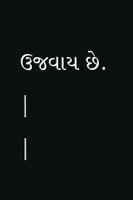ઉજવાય છે.
|
|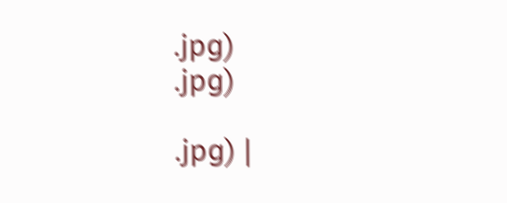.jpg)
.jpg)

.jpg) |